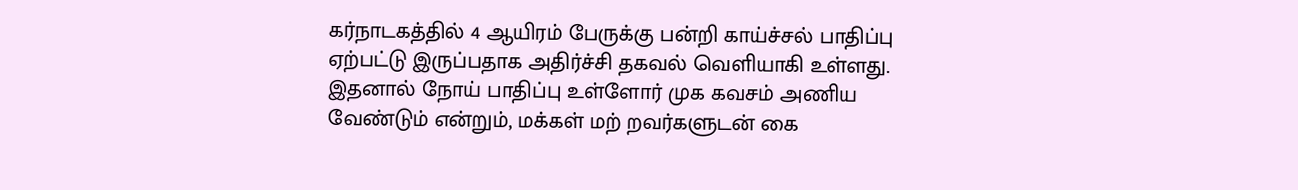கர்நாடகத்தில் 4 ஆயிரம் பேருக்கு பன்றி காய்ச்சல் பாதிப்பு ஏற்பட்டு இருப்பதாக அதிர்ச்சி தகவல் வெளியாகி உள்ளது. இதனால் நோய் பாதிப்பு உள்ளோர் முக கவசம் அணிய வேண்டும் என்றும், மக்கள் மற் றவர்களுடன் கை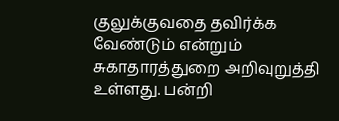குலுக்குவதை தவிர்க்க வேண்டும் என்றும் சுகாதாரத்துறை அறிவுறுத்தி உள்ளது. பன்றி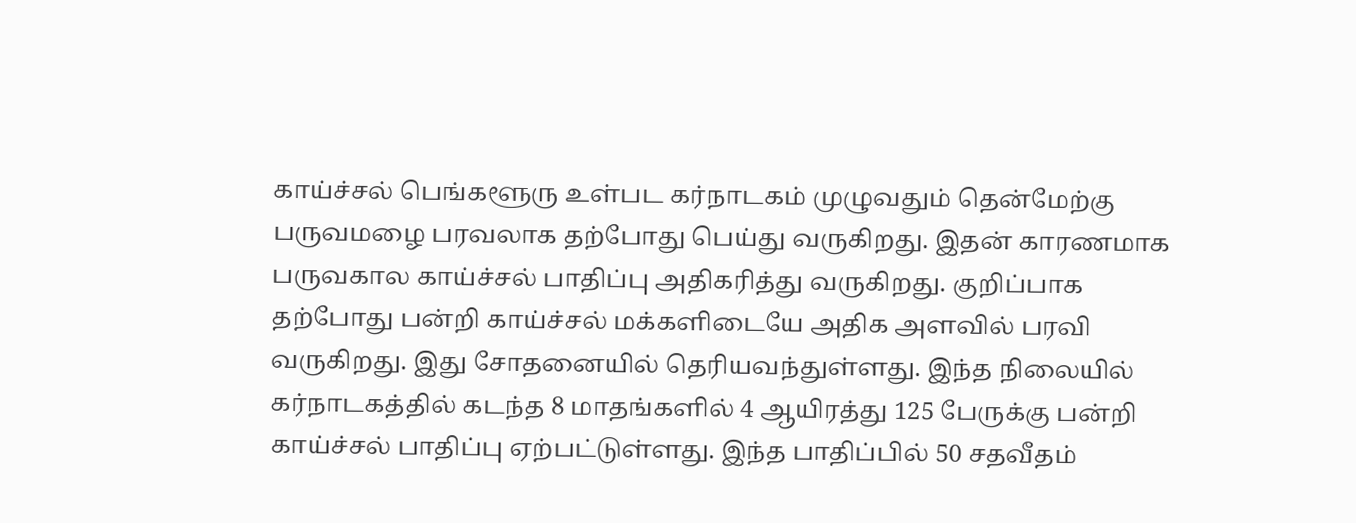காய்ச்சல் பெங்களூரு உள்பட கர்நாடகம் முழுவதும் தென்மேற்கு பருவமழை பரவலாக தற்போது பெய்து வருகிறது. இதன் காரணமாக பருவகால காய்ச்சல் பாதிப்பு அதிகரித்து வருகிறது. குறிப்பாக தற்போது பன்றி காய்ச்சல் மக்களிடையே அதிக அளவில் பரவி வருகிறது. இது சோதனையில் தெரியவந்துள்ளது. இந்த நிலையில் கர்நாடகத்தில் கடந்த 8 மாதங்களில் 4 ஆயிரத்து 125 பேருக்கு பன்றி காய்ச்சல் பாதிப்பு ஏற்பட்டுள்ளது. இந்த பாதிப்பில் 50 சதவீதம்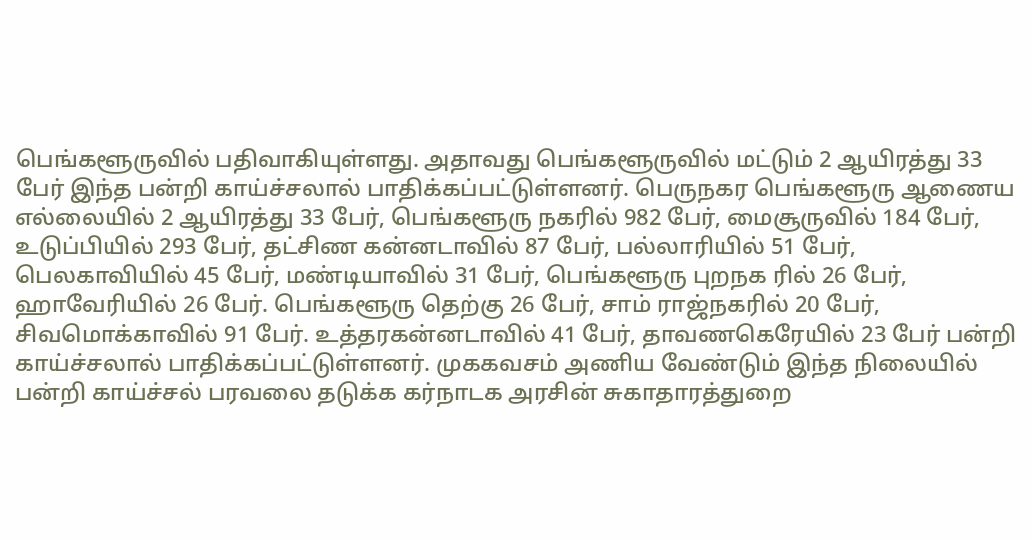பெங்களூருவில் பதிவாகியுள்ளது. அதாவது பெங்களூருவில் மட்டும் 2 ஆயிரத்து 33 பேர் இந்த பன்றி காய்ச்சலால் பாதிக்கப்பட்டுள்ளனர். பெருநகர பெங்களூரு ஆணைய எல்லையில் 2 ஆயிரத்து 33 பேர், பெங்களூரு நகரில் 982 பேர், மைசூருவில் 184 பேர், உடுப்பியில் 293 பேர், தட்சிண கன்னடாவில் 87 பேர், பல்லாரியில் 51 பேர், பெலகாவியில் 45 பேர், மண்டியாவில் 31 பேர், பெங்களூரு புறநக ரில் 26 பேர், ஹாவேரியில் 26 பேர். பெங்களூரு தெற்கு 26 பேர், சாம் ராஜ்நகரில் 20 பேர், சிவமொக்காவில் 91 பேர். உத்தரகன்னடாவில் 41 பேர், தாவணகெரேயில் 23 பேர் பன்றி காய்ச்சலால் பாதிக்கப்பட்டுள்ளனர். முககவசம் அணிய வேண்டும் இந்த நிலையில் பன்றி காய்ச்சல் பரவலை தடுக்க கர்நாடக அரசின் சுகாதாரத்துறை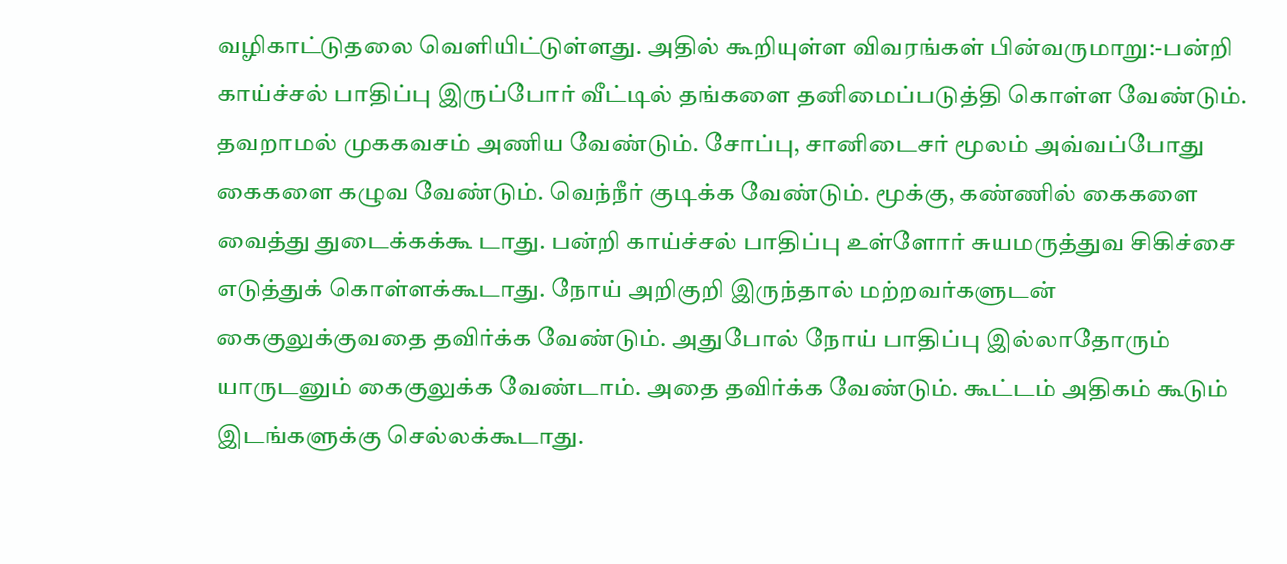வழிகாட்டுதலை வெளியிட்டுள்ளது. அதில் கூறியுள்ள விவரங்கள் பின்வருமாறு:-பன்றி காய்ச்சல் பாதிப்பு இருப்போர் வீட்டில் தங்களை தனிமைப்படுத்தி கொள்ள வேண்டும். தவறாமல் முககவசம் அணிய வேண்டும். சோப்பு, சானிடைசர் மூலம் அவ்வப்போது கைகளை கழுவ வேண்டும். வெந்நீர் குடிக்க வேண்டும். மூக்கு, கண்ணில் கைகளை வைத்து துடைக்கக்கூ டாது. பன்றி காய்ச்சல் பாதிப்பு உள்ளோர் சுயமருத்துவ சிகிச்சை எடுத்துக் கொள்ளக்கூடாது. நோய் அறிகுறி இருந்தால் மற்றவர்களுடன் கைகுலுக்குவதை தவிர்க்க வேண்டும். அதுபோல் நோய் பாதிப்பு இல்லாதோரும் யாருடனும் கைகுலுக்க வேண்டாம். அதை தவிர்க்க வேண்டும். கூட்டம் அதிகம் கூடும் இடங்களுக்கு செல்லக்கூடாது.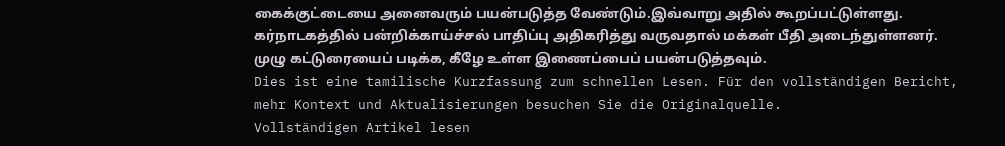கைக்குட்டையை அனைவரும் பயன்படுத்த வேண்டும்.இவ்வாறு அதில் கூறப்பட்டுள்ளது. கர்நாடகத்தில் பன்றிக்காய்ச்சல் பாதிப்பு அதிகரித்து வருவதால் மக்கள் பீதி அடைந்துள்ளனர். முழு கட்டுரையைப் படிக்க, கீழே உள்ள இணைப்பைப் பயன்படுத்தவும்.
Dies ist eine tamilische Kurzfassung zum schnellen Lesen. Für den vollständigen Bericht, mehr Kontext und Aktualisierungen besuchen Sie die Originalquelle.
Vollständigen Artikel lesen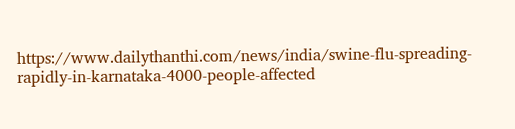https://www.dailythanthi.com/news/india/swine-flu-spreading-rapidly-in-karnataka-4000-people-affected